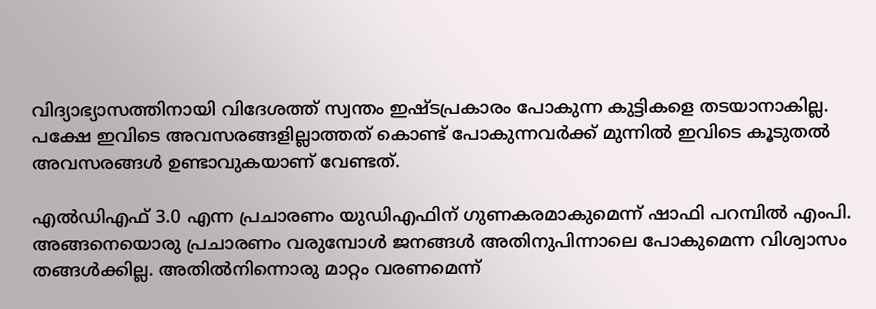വിദ്യാഭ്യാസത്തിനായി വിദേശത്ത് സ്വന്തം ഇഷ്ടപ്രകാരം പോകുന്ന കുട്ടികളെ തടയാനാകില്ല. പക്ഷേ ഇവിടെ അവസരങ്ങളില്ലാത്തത് കൊണ്ട് പോകുന്നവര്‍ക്ക് മുന്നില്‍ ഇവിടെ കൂടുതല്‍ അവസരങ്ങള്‍ ഉണ്ടാവുകയാണ് വേണ്ടത്.

എല്‍ഡിഎഫ് 3.0 എന്ന പ്രചാരണം യുഡിഎഫിന് ഗുണകരമാകുമെന്ന് ഷാഫി പറമ്പില്‍ എംപി. അങ്ങനെയൊരു പ്രചാരണം വരുമ്പോള്‍ ജനങ്ങള്‍ അതിനുപിന്നാലെ പോകുമെന്ന വിശ്വാസം തങ്ങള്‍ക്കില്ല. അതില്‍നിന്നൊരു മാറ്റം വരണമെന്ന്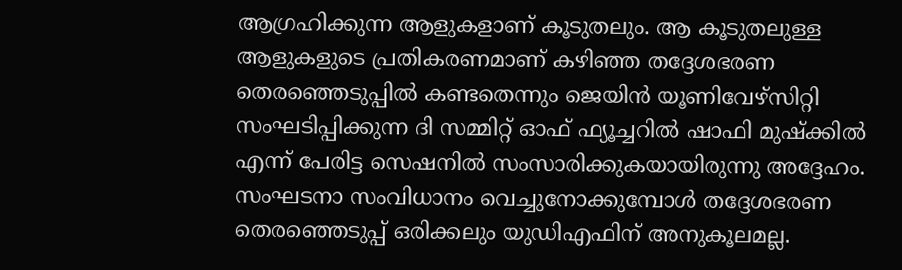ആഗ്രഹിക്കുന്ന ആളുകളാണ് കൂടുതലും. ആ കൂടുതലുള്ള ആളുകളുടെ പ്രതികരണമാണ് കഴിഞ്ഞ തദ്ദേശഭരണ തെരഞ്ഞെടുപ്പില്‍ കണ്ടതെന്നും ജെയിന്‍ യൂണിവേഴ്‌സിറ്റി സംഘടിപ്പിക്കുന്ന ദി സമ്മിറ്റ് ഓഫ് ഫ്യൂച്ചറില്‍ ഷാഫി മുഷ്‌ക്കില്‍ എന്ന് പേരിട്ട സെഷനില്‍ സംസാരിക്കുകയായിരുന്നു അദ്ദേഹം. സംഘടനാ സംവിധാനം വെച്ചുനോക്കുമ്പോള്‍ തദ്ദേശഭരണ തെരഞ്ഞെടുപ്പ് ഒരിക്കലും യുഡിഎഫിന് അനുകൂലമല്ല.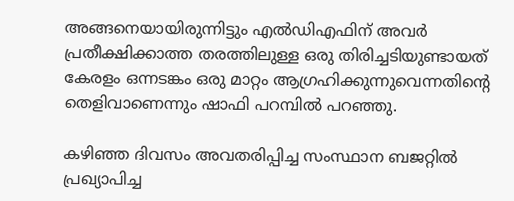അങ്ങനെയായിരുന്നിട്ടും എല്‍ഡിഎഫിന് അവര്‍ പ്രതീക്ഷിക്കാത്ത തരത്തിലുള്ള ഒരു തിരിച്ചടിയുണ്ടായത് കേരളം ഒന്നടങ്കം ഒരു മാറ്റം ആഗ്രഹിക്കുന്നുവെന്നതിന്റെ തെളിവാണെന്നും ഷാഫി പറമ്പില്‍ പറഞ്ഞു.

കഴിഞ്ഞ ദിവസം അവതരിപ്പിച്ച സംസ്ഥാന ബജറ്റില്‍ പ്രഖ്യാപിച്ച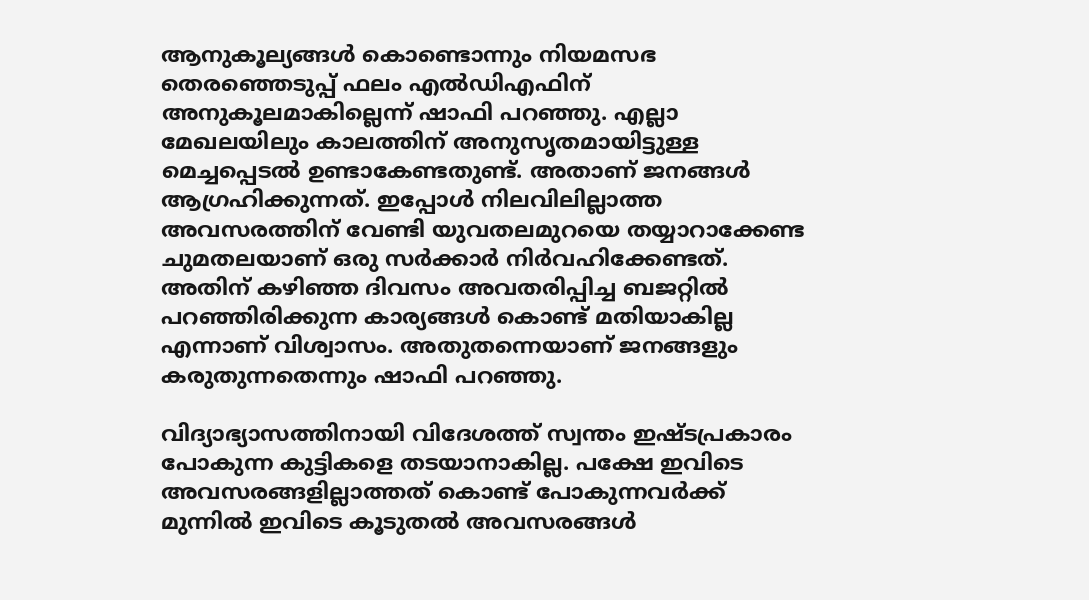ആനുകൂല്യങ്ങള്‍ കൊണ്ടൊന്നും നിയമസഭ തെരഞ്ഞെടുപ്പ് ഫലം എല്‍ഡിഎഫിന് അനുകൂലമാകില്ലെന്ന് ഷാഫി പറഞ്ഞു. എല്ലാ മേഖലയിലും കാലത്തിന് അനുസൃതമായിട്ടുള്ള മെച്ചപ്പെടല്‍ ഉണ്ടാകേണ്ടതുണ്ട്. അതാണ് ജനങ്ങള്‍ ആഗ്രഹിക്കുന്നത്. ഇപ്പോള്‍ നിലവിലില്ലാത്ത അവസരത്തിന് വേണ്ടി യുവതലമുറയെ തയ്യാറാക്കേണ്ട ചുമതലയാണ് ഒരു സര്‍ക്കാര്‍ നിര്‍വഹിക്കേണ്ടത്. അതിന് കഴിഞ്ഞ ദിവസം അവതരിപ്പിച്ച ബജറ്റില്‍ പറഞ്ഞിരിക്കുന്ന കാര്യങ്ങള്‍ കൊണ്ട് മതിയാകില്ല എന്നാണ് വിശ്വാസം. അതുതന്നെയാണ് ജനങ്ങളും കരുതുന്നതെന്നും ഷാഫി പറഞ്ഞു.

വിദ്യാഭ്യാസത്തിനായി വിദേശത്ത് സ്വന്തം ഇഷ്ടപ്രകാരം പോകുന്ന കുട്ടികളെ തടയാനാകില്ല. പക്ഷേ ഇവിടെ അവസരങ്ങളില്ലാത്തത് കൊണ്ട് പോകുന്നവര്‍ക്ക് മുന്നില്‍ ഇവിടെ കൂടുതല്‍ അവസരങ്ങള്‍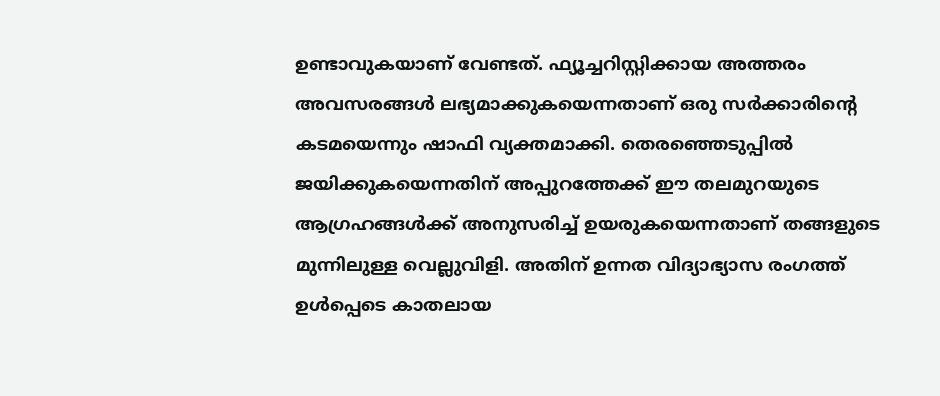ഉണ്ടാവുകയാണ് വേണ്ടത്. ഫ്യൂച്ചറിസ്റ്റിക്കായ അത്തരം അവസരങ്ങള്‍ ലഭ്യമാക്കുകയെന്നതാണ് ഒരു സര്‍ക്കാരിന്റെ കടമയെന്നും ഷാഫി വ്യക്തമാക്കി. തെരഞ്ഞെടുപ്പില്‍ ജയിക്കുകയെന്നതിന് അപ്പുറത്തേക്ക് ഈ തലമുറയുടെ ആഗ്രഹങ്ങള്‍ക്ക് അനുസരിച്ച് ഉയരുകയെന്നതാണ് തങ്ങളുടെ മുന്നിലുള്ള വെല്ലുവിളി. അതിന് ഉന്നത വിദ്യാഭ്യാസ രംഗത്ത് ഉള്‍പ്പെടെ കാതലായ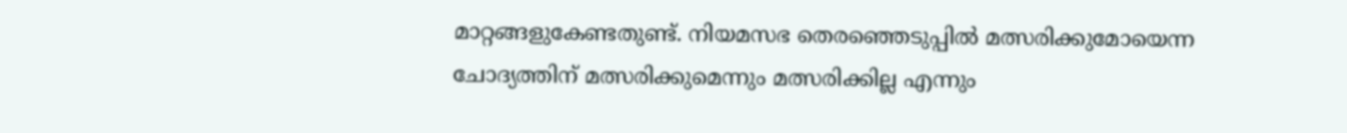മാറ്റങ്ങളുകേണ്ടതുണ്ട്. നിയമസഭ തെരഞ്ഞെടുപ്പില്‍ മത്സരിക്കുമോയെന്ന ചോദ്യത്തിന് മത്സരിക്കുമെന്നും മത്സരിക്കില്ല എന്നും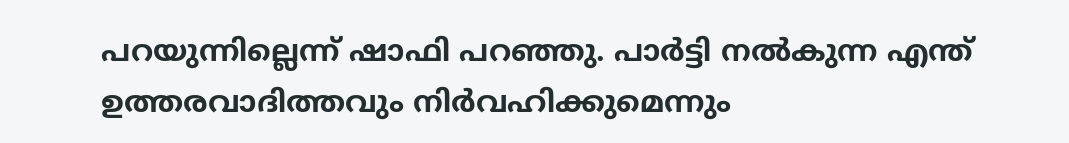പറയുന്നില്ലെന്ന് ഷാഫി പറഞ്ഞു. പാര്‍ട്ടി നല്‍കുന്ന എന്ത് ഉത്തരവാദിത്തവും നിര്‍വഹിക്കുമെന്നും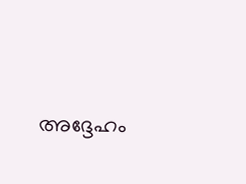അദ്ദേഹം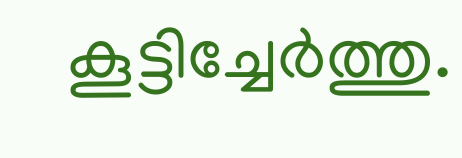കൂട്ടിച്ചേര്‍ത്തു.